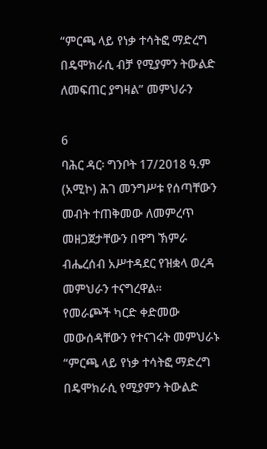“ምርጫ ላይ የነቃ ተሳትፎ ማድረግ በዴሞክራሲ ብቻ የሚያምን ትውልድ ለመፍጠር ያግዛል” መምህራን

6
ባሕር ዳር፡ ግንቦት 17/2018 ዓ.ም (አሚኮ) ሕገ መንግሥቱ የሰጣቸውን መብት ተጠቅመው ለመምረጥ መዘጋጀታቸውን በዋግ ኽምራ ብሔረሰብ አሥተዳደር የዝቋላ ወረዳ መምህራን ተናግረዋል።
የመራጮች ካርድ ቀድመው መውሰዳቸውን የተናገሩት መምህራኑ “ምርጫ ላይ የነቃ ተሳትፎ ማድረግ በዴሞክራሲ የሚያምን ትውልድ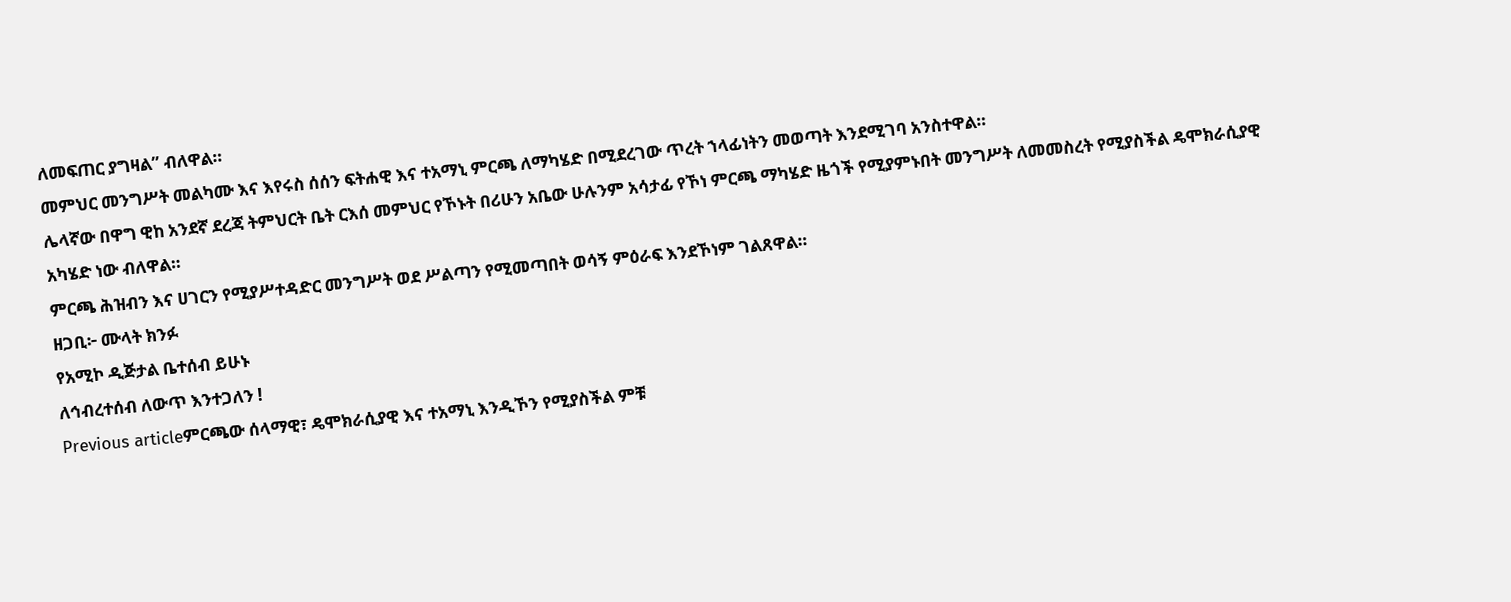ለመፍጠር ያግዛል” ብለዋል።
መምህር መንግሥት መልካሙ እና እየሩስ ሰሰን ፍትሐዊ እና ተአማኒ ምርጫ ለማካሄድ በሚደረገው ጥረት ኀላፊነትን መወጣት እንደሚገባ አንስተዋል።
ሌላኛው በዋግ ዊከ አንደኛ ደረጃ ትምህርት ቤት ርእሰ መምህር የኾኑት በሪሁን አቤው ሁሉንም አሳታፊ የኾነ ምርጫ ማካሄድ ዜጎች የሚያምኑበት መንግሥት ለመመስረት የሚያስችል ዴሞክራሲያዊ አካሄድ ነው ብለዋል።
ምርጫ ሕዝብን እና ሀገርን የሚያሥተዳድር መንግሥት ወደ ሥልጣን የሚመጣበት ወሳኝ ምዕራፍ እንደኾነም ገልጸዋል።
ዘጋቢ፦ ሙላት ክንፉ
የአሚኮ ዲጅታል ቤተሰብ ይሁኑ
ለኅብረተሰብ ለውጥ እንተጋለን !
Previous articleምርጫው ሰላማዊ፣ ዴሞክራሲያዊ እና ተአማኒ እንዲኾን የሚያስችል ምቹ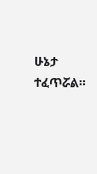ሁኔታ ተፈጥሯል።